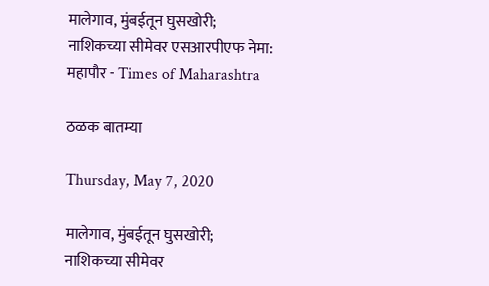मालेगाव, मुंबईतून घुसखोरी; नाशिकच्या सीमेवर एसआरपीएफ नेमा: महापौर - Times of Maharashtra

ठळक बातम्या

Thursday, May 7, 2020

मालेगाव, मुंबईतून घुसखोरी; नाशिकच्या सीमेवर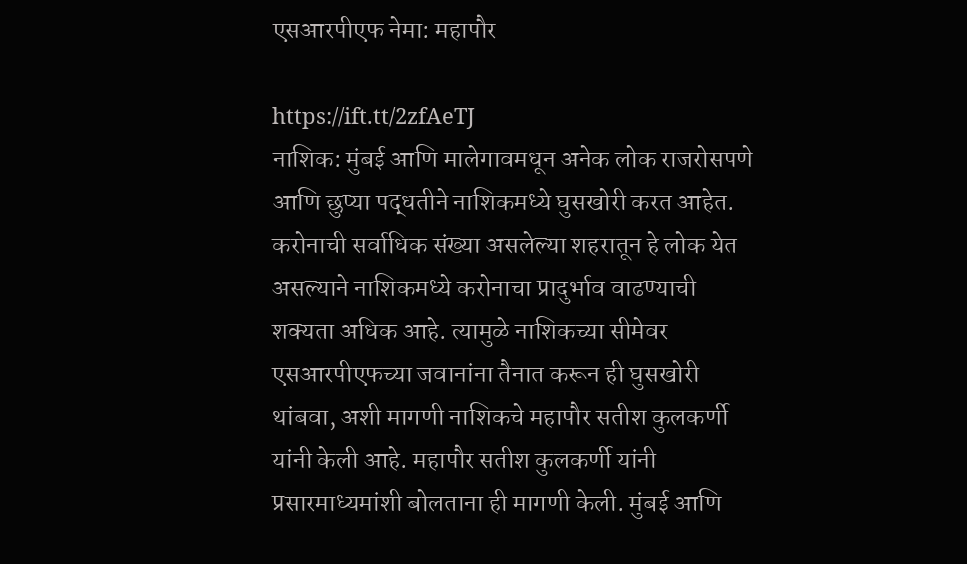एसआरपीएफ नेमा: महापौर

https://ift.tt/2zfAeTJ
नाशिक: मुंबई आणि मालेगावमधून अनेक लोक राजरोसपणे आणि छुप्या पद्धतीने नाशिकमध्ये घुसखोरी करत आहेत. करोनाची सर्वाधिक संख्या असलेल्या शहरातून हे लोक येत असल्याने नाशिकमध्ये करोनाचा प्रादुर्भाव वाढण्याची शक्यता अधिक आहे. त्यामुळे नाशिकच्या सीमेवर एसआरपीएफच्या जवानांना तैनात करून ही घुसखोरी थांबवा, अशी मागणी नाशिकचे महापौर सतीश कुलकर्णी यांनी केली आहे. महापौर सतीश कुलकर्णी यांनी प्रसारमाध्यमांशी बोलताना ही मागणी केली. मुंबई आणि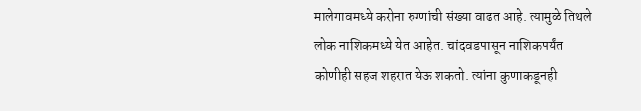मालेगावमध्ये करोना रुग्णांची संख्या वाढत आहे. त्यामुळे तिथले लोक नाशिकमध्ये येत आहेत. चांदवडपासून नाशिकपर्यंत कोणीही सहज शहरात येऊ शकतो. त्यांना कुणाकडूनही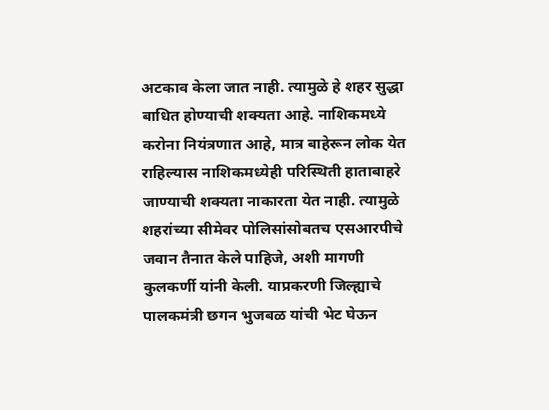अटकाव केला जात नाही. त्यामुळे हे शहर सुद्धा बाधित होण्याची शक्यता आहे. नाशिकमध्ये करोना नियंत्रणात आहे, मात्र बाहेरून लोक येत राहिल्यास नाशिकमध्येही परिस्थिती हाताबाहरे जाण्याची शक्यता नाकारता येत नाही. त्यामुळे शहरांच्या सीमेवर पोलिसांसोबतच एसआरपीचे जवान तैनात केले पाहिजे, अशी मागणी कुलकर्णी यांनी केली. याप्रकरणी जिल्ह्याचे पालकमंत्री छगन भुजबळ यांची भेट घेऊन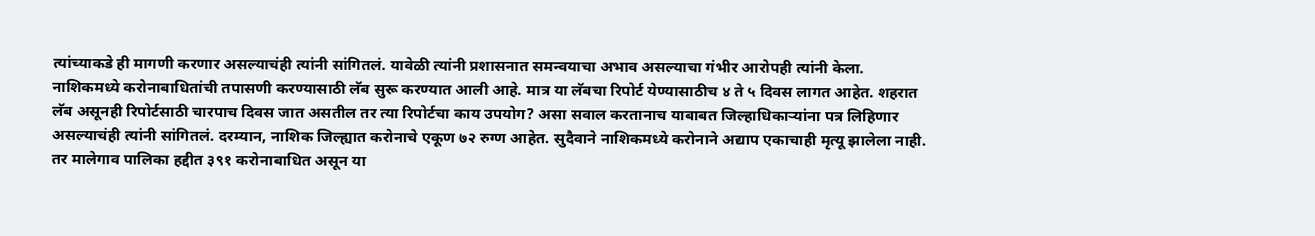त्यांच्याकडे ही मागणी करणार असल्याचंही त्यांनी सांगितलं. यावेळी त्यांनी प्रशासनात समन्वयाचा अभाव असल्याचा गंभीर आरोपही त्यांनी केला. नाशिकमध्ये करोनाबाधितांची तपासणी करण्यासाठी लॅब सुरू करण्यात आली आहे. मात्र या लॅबचा रिपोर्ट येण्यासाठीच ४ ते ५ दिवस लागत आहेत. शहरात लॅब असूनही रिपोर्टसाठी चारपाच दिवस जात असतील तर त्या रिपोर्टचा काय उपयोग? असा सवाल करतानाच याबाबत जिल्हाधिकाऱ्यांना पत्र लिहिणार असल्याचंही त्यांनी सांगितलं. दरम्यान, नाशिक जिल्ह्यात करोनाचे एकूण ७२ रुग्ण आहेत. सुदैवाने नाशिकमध्ये करोनाने अद्याप एकाचाही मृत्यू झालेला नाही. तर मालेगाव पालिका हद्दीत ३९१ करोनाबाधित असून या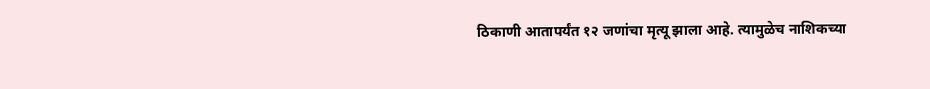ठिकाणी आतापर्यंत १२ जणांचा मृत्यू झाला आहे. त्यामुळेच नाशिकच्या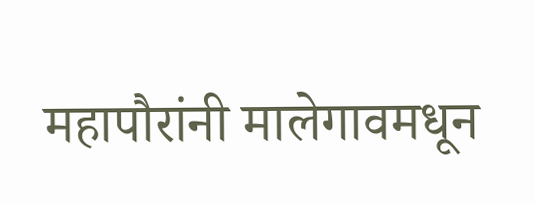महापौरांनी मालेगावमधून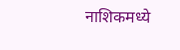नाशिकमध्ये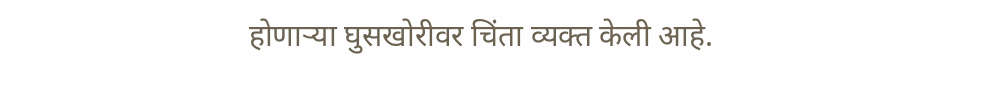होणाऱ्या घुसखोरीवर चिंता व्यक्त केली आहे.